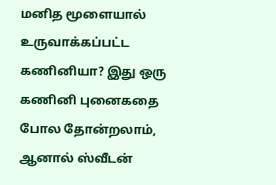மனித மூளையால் உருவாக்கப்பட்ட கணினியா? இது ஒரு கணினி புனைகதை போல தோன்றலாம், ஆனால் ஸ்வீடன்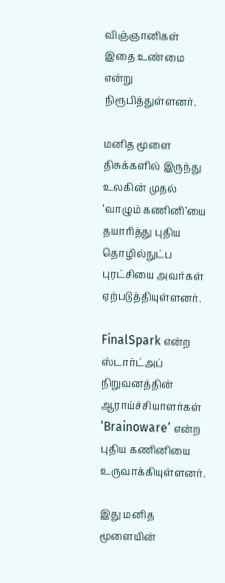விஞ்ஞானிகள் இதை உண்மை என்று நிரூபித்துள்ளனர்.

மனித மூளை திசுக்களில் இருந்து உலகின் முதல் ‘வாழும் கணினி’யை தயாரித்து புதிய தொழில்நுட்ப புரட்சியை அவர்கள் ஏற்படுத்தியுள்ளனர்.

FinalSpark என்ற ஸ்டார்ட்அப் நிறுவனத்தின் ஆராய்ச்சியாளர்கள் ‘Brainoware’ என்ற புதிய கணினியை  உருவாக்கியுள்ளனர்.

இது மனித மூளையின்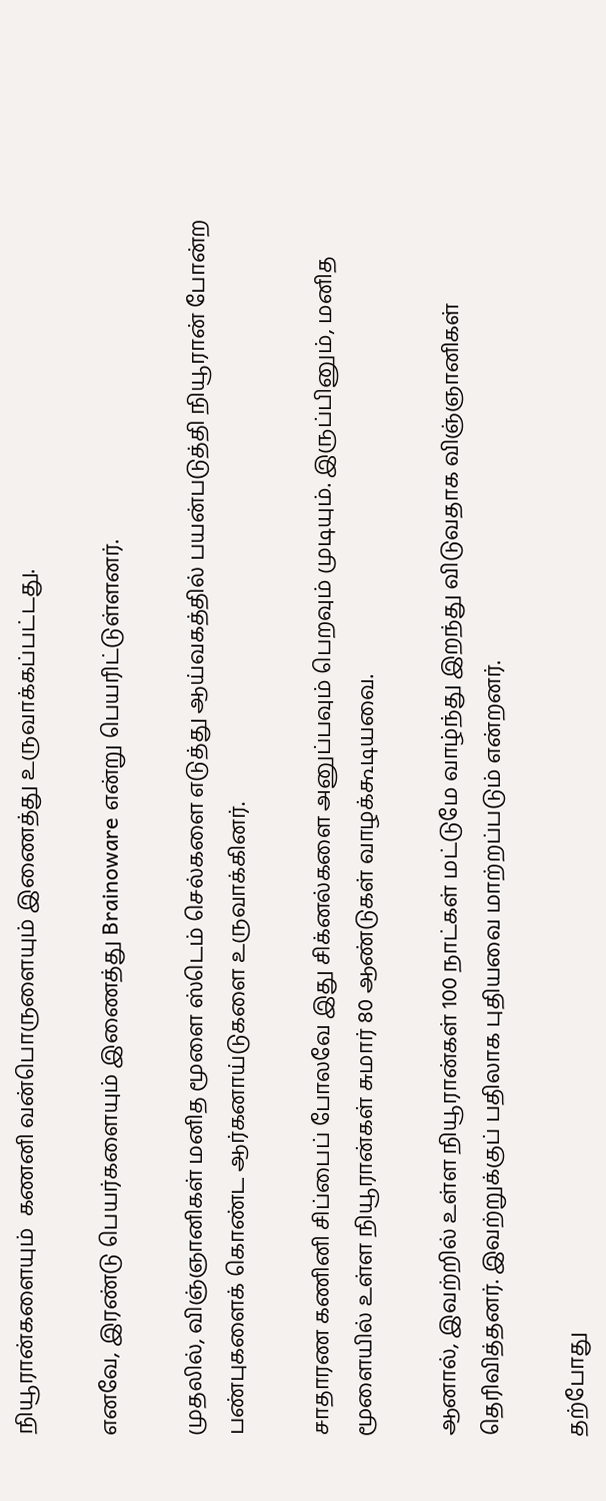நியூரான்களையும்  கணனி வன்பொருளையும் இணைத்து உருவாக்கப்பட்டது.

எனவே, இரண்டு பெயர்களையும் இணைத்து Brainoware என்று பெயரிட்டுள்ளனர்.

முதலில், விஞ்ஞானிகள் மனித மூளை ஸ்டெம் செல்களை எடுத்து ஆய்வகத்தில் பயன்படுத்தி நியூரான் போன்ற பண்புகளைக் கொண்ட ஆர்கனாய்டுகளை உருவாக்கினர்.

சாதாரண கணினி சிப்பைப் போலவே இது சிக்னல்களை அனுப்பவும் பெறவும் முடியும். இருப்பினும், மனித மூளையில் உள்ள நியூரான்கள் சுமார் 80 ஆண்டுகள் வாழக்கூடியவை.

ஆனால், இவற்றில் உள்ள நியூரான்கள் 100 நாட்கள் மட்டுமே வாழ்ந்து இறந்து விடுவதாக விஞ்ஞானிகள் தெரிவித்தனர். இவற்றுக்குப் பதிலாக புதியவை மாற்றப்படும் என்றனர்.

தற்போது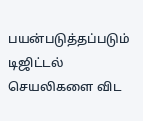பயன்படுத்தப்படும் டிஜிட்டல் செயலிகளை விட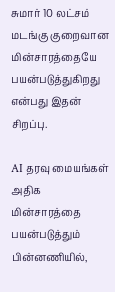சுமார் 10 லட்சம் மடங்கு குறைவான மின்சாரத்தையே பயன்படுத்துகிறது என்பது இதன் சிறப்பு.

AI தரவு மையங்கள் அதிக மின்சாரத்தை பயன்படுத்தும் பின்னணியில்,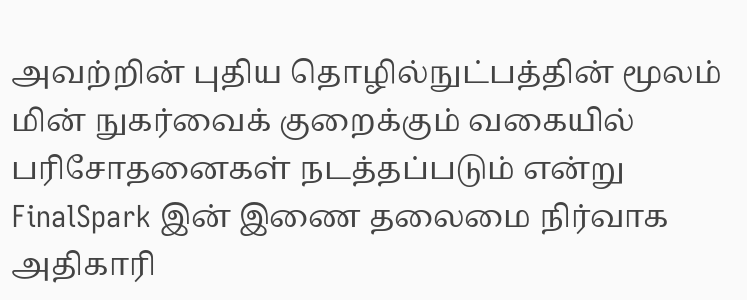அவற்றின் புதிய தொழில்நுட்பத்தின் மூலம் மின் நுகர்வைக் குறைக்கும் வகையில் பரிசோதனைகள் நடத்தப்படும் என்று FinalSpark இன் இணை தலைமை நிர்வாக அதிகாரி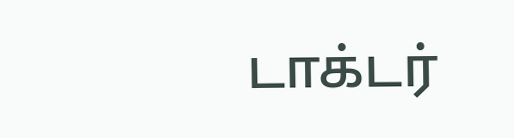டாக்டர்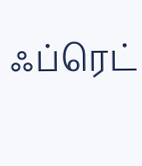ஃப்ரெட்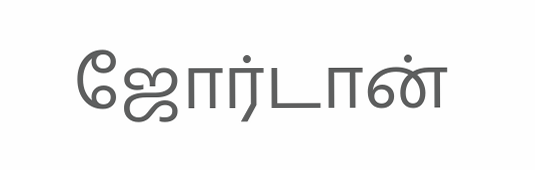ஜோர்டான்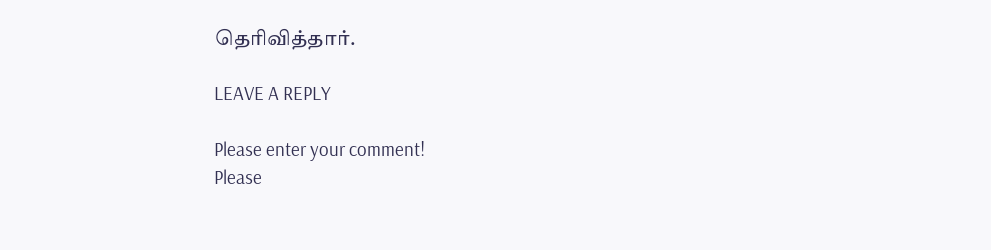தெரிவித்தார்.

LEAVE A REPLY

Please enter your comment!
Please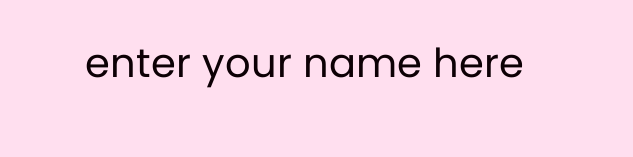enter your name here